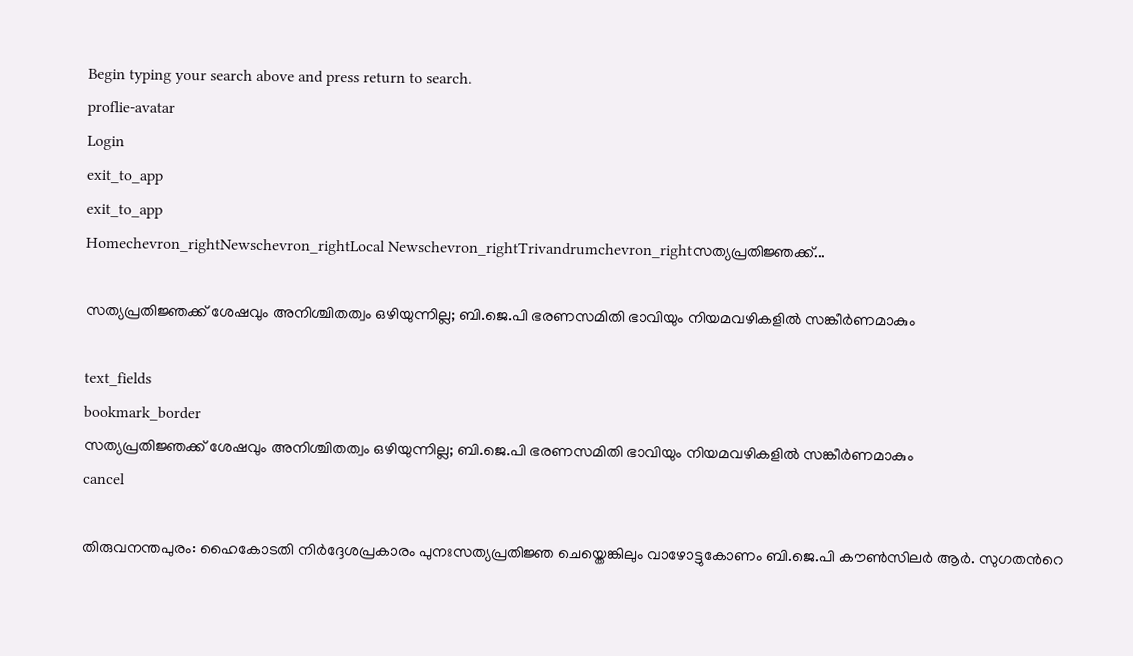Begin typing your search above and press return to search.
proflie-avatar
Login
exit_to_app
exit_to_app
Homechevron_rightNewschevron_rightLocal Newschevron_rightTrivandrumchevron_rightസത്യപ്രതിജ്ഞക്ക്...

സത്യപ്രതിജ്ഞക്ക് ശേഷവും അനിശ്ചിതത്വം ഒഴിയുന്നില്ല; ബി.ജെ.പി ഭരണസമിതി ഭാവിയും നിയമവഴികളിൽ സങ്കീർണമാകും

text_fields
bookmark_border
സത്യപ്രതിജ്ഞക്ക് ശേഷവും അനിശ്ചിതത്വം ഒഴിയുന്നില്ല; ബി.ജെ.പി ഭരണസമിതി ഭാവിയും നിയമവഴികളിൽ സങ്കീർണമാകും
cancel

തിരുവനന്തപുരം: ഹൈകോടതി നിർദ്ദേശപ്രകാരം പുനഃസത്യപ്രതിജ്ഞ ചെയ്തെങ്കിലും വാഴോട്ടുകോണം ബി.ജെ.പി കൗൺസിലർ ആർ. സുഗതന്‍റെ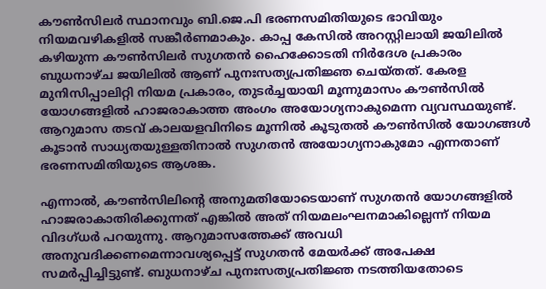കൗൺസിലർ സ്ഥാനവും ബി.ജെ.പി ഭരണസമിതിയുടെ ഭാവിയും നിയമവഴികളിൽ സങ്കീർണമാകും. കാപ്പ കേസിൽ അറസ്റ്റിലായി ജയിലിൽ കഴിയുന്ന കൗൺസിലർ സുഗതൻ ഹൈക്കോടതി നിർദേശ പ്രകാരം ബുധനാഴ്ച ജയിലിൽ ആണ് പുനഃസത്യപ്രതിജ്ഞ ചെയ്തത്. കേരള മുനിസിപ്പാലിറ്റി നിയമ പ്രകാരം, തുടർച്ചയായി മൂന്നുമാസം കൗൺസിൽ യോഗങ്ങളിൽ ഹാജരാകാത്ത അംഗം അയോഗ്യനാകുമെന്ന വ്യവസ്ഥയുണ്ട്. ആറുമാസ തടവ് കാലയളവിനിടെ മൂന്നിൽ കൂടുതൽ കൗൺസിൽ യോഗങ്ങൾ കൂടാൻ സാധ്യതയുള്ളതിനാൽ സുഗതൻ അയോഗ്യനാകുമോ എന്നതാണ് ഭരണസമിതിയുടെ ആശങ്ക.

എന്നാൽ, കൗൺസിലിന്റെ അനുമതിയോടെയാണ് സുഗതൻ യോഗങ്ങളിൽ ഹാജരാകാതിരിക്കുന്നത് എങ്കിൽ അത് നിയമലംഘനമാകില്ലെന്ന് നിയമ വിദഗ്ധർ പറയുന്നു. ആറുമാസത്തേക്ക് അവധി അനുവദിക്കണമെന്നാവശ്യപ്പെട്ട് സുഗതൻ മേയർക്ക് അപേക്ഷ സമർപ്പിച്ചിട്ടുണ്ട്. ബുധനാഴ്ച പുനഃസത്യപ്രതിജ്ഞ നടത്തിയതോടെ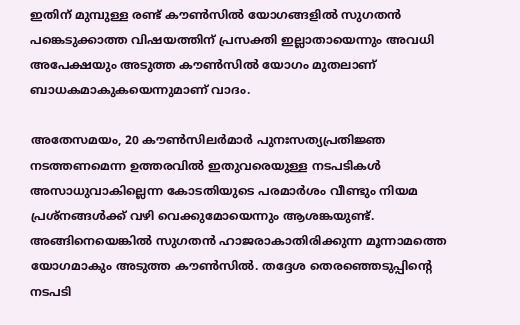ഇതിന് മുമ്പുള്ള രണ്ട് കൗൺസിൽ യോഗങ്ങളി‍ൽ സുഗതൻ പങ്കെടുക്കാത്ത വിഷയത്തിന് പ്രസക്തി ഇല്ലാതായെന്നും അവധി അപേക്ഷയും അടുത്ത കൗൺസിൽ യോഗം മുതലാണ് ബാധകമാകുകയെന്നുമാണ് വാദം.

അതേസമയം, 20 കൗൺസിലർമാർ പുനഃസത്യപ്രതിജ്ഞ നടത്തണമെന്ന ഉത്തരവിൽ ഇതുവരെയുള്ള നടപടികൾ അസാധുവാകില്ലെന്ന കോടതിയുടെ പരമാർശം വീണ്ടും നിയമ പ്രശ്നങ്ങൾക്ക് വഴി വെക്കുമോയെന്നും ആശങ്കയുണ്ട്. അങ്ങിനെയെങ്കിൽ സുഗതൻ ഹാജരാകാതിരിക്കുന്ന മൂന്നാമത്തെ യോഗമാകും അടുത്ത കൗൺസിൽ. തദ്ദേശ തെരഞ്ഞെടുപ്പിന്‍റെ നടപടി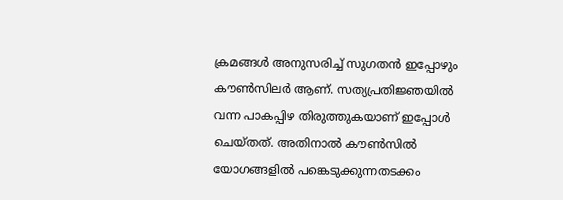ക്രമങ്ങൾ അനുസരിച്ച് സുഗതൻ ഇപ്പോഴും കൗൺസിലർ ആണ്. സത്യപ്രതിജ്ഞയിൽ വന്ന പാകപ്പിഴ തിരുത്തുകയാണ് ഇപ്പോൾ ചെയ്തത്. അതിനാൽ കൗൺസിൽ യോഗങ്ങളിൽ പങ്കെടുക്കുന്നതടക്കം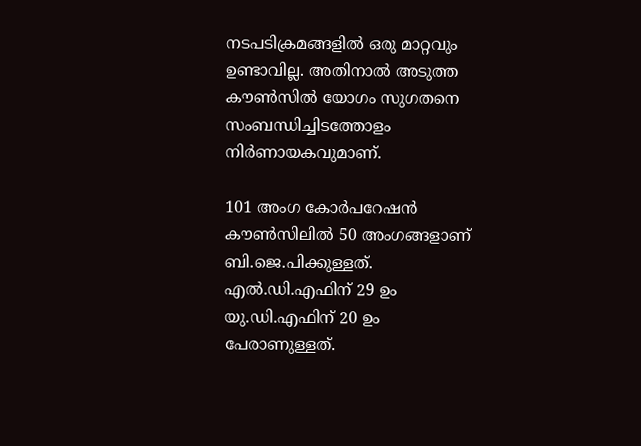നടപടിക്രമങ്ങളിൽ ഒരു മാറ്റവും ഉണ്ടാവില്ല. അതിനാൽ അടുത്ത കൗൺസിൽ യോഗം സുഗതനെ സംബന്ധിച്ചിടത്തോളം നിർണായകവുമാണ്.

101 അംഗ കോർപറേഷൻ കൗൺസിലിൽ 50 അംഗങ്ങളാണ് ബി.ജെ.പിക്കുള്ളത്. എൽ.ഡി.എഫിന് 29 ഉം യു.ഡി.എഫിന് 20 ഉം പേരാണുള്ളത്.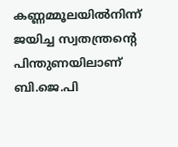കണ്ണമ്മൂലയിൽനിന്ന് ജയിച്ച സ്വതന്ത്രന്‍റെ പിന്തുണയിലാണ് ബി.ജെ.പി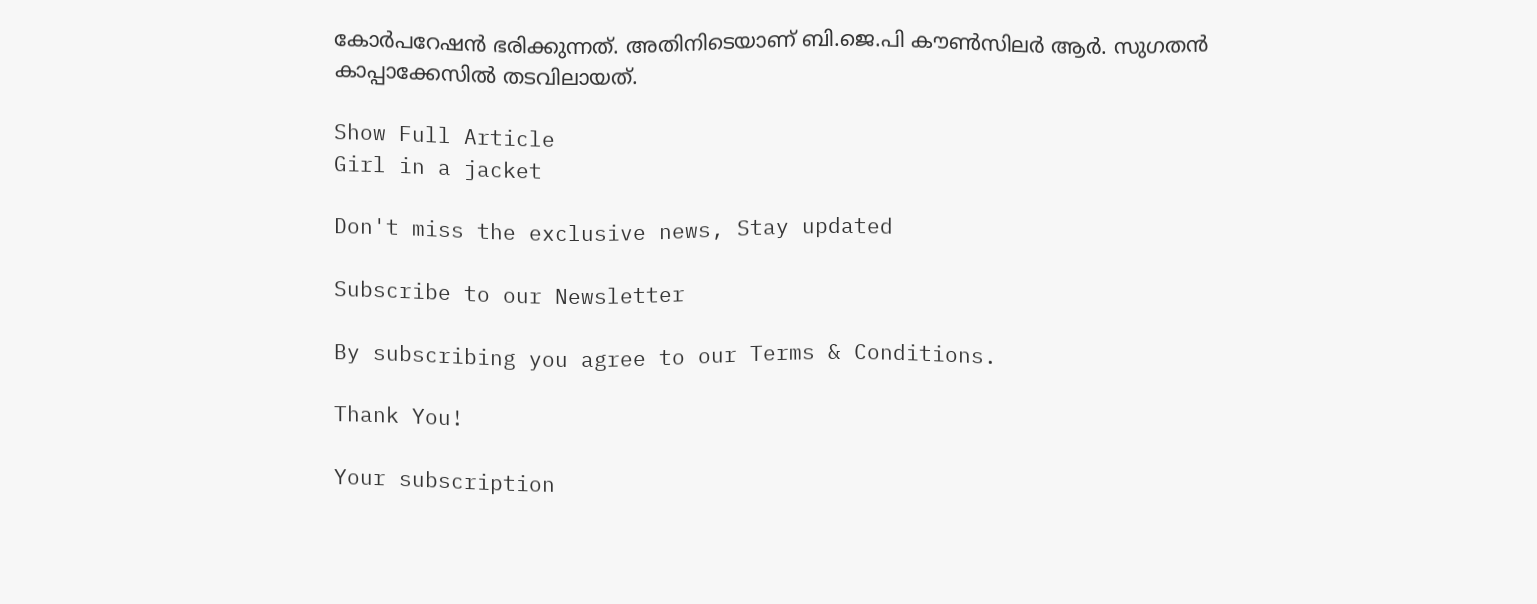കോർപറേഷൻ ഭരിക്കുന്നത്. അതിനിടെയാണ് ബി.ജെ.പി കൗൺസിലർ ആർ. സുഗതൻ കാപ്പാക്കേസിൽ തടവിലായത്.

Show Full Article
Girl in a jacket

Don't miss the exclusive news, Stay updated

Subscribe to our Newsletter

By subscribing you agree to our Terms & Conditions.

Thank You!

Your subscription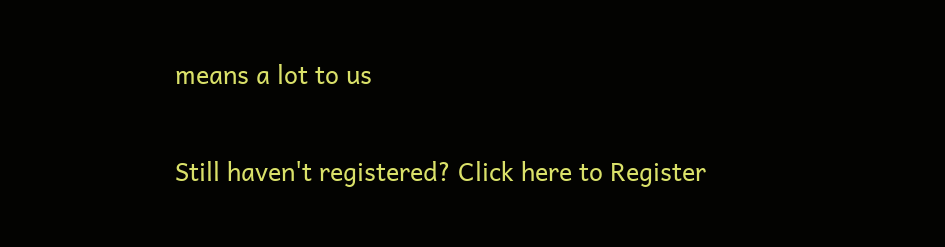means a lot to us

Still haven't registered? Click here to Register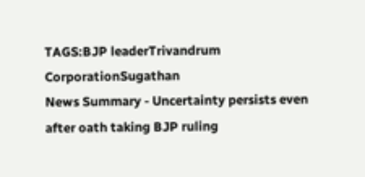TAGS:BJP leaderTrivandrum CorporationSugathan
News Summary - Uncertainty persists even after oath taking BJP ruling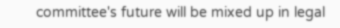committee's future will be mixed up in legal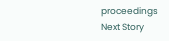proceedings
Next Story